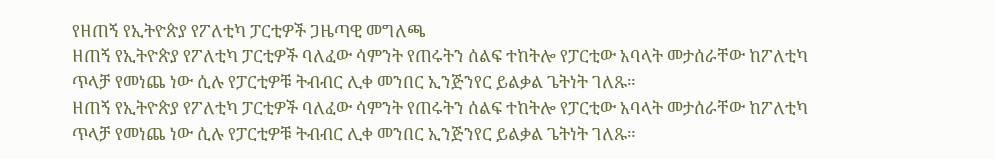የዘጠኝ የኢትዮጵያ የፖለቲካ ፓርቲዎች ጋዜጣዊ መግለጫ
ዘጠኝ የኢትዮጵያ የፖለቲካ ፓርቲዎች ባለፈው ሳምንት የጠሩትን ሰልፍ ተከትሎ የፓርቲው አባላት መታሰራቸው ከፖለቲካ ጥላቻ የመነጨ ነው ሲሉ የፓርቲዎቹ ትብብር ሊቀ መንበር ኢንጅንየር ይልቃል ጌትነት ገለጹ።
ዘጠኝ የኢትዮጵያ የፖለቲካ ፓርቲዎች ባለፈው ሳምንት የጠሩትን ሰልፍ ተከትሎ የፓርቲው አባላት መታሰራቸው ከፖለቲካ ጥላቻ የመነጨ ነው ሲሉ የፓርቲዎቹ ትብብር ሊቀ መንበር ኢንጅንየር ይልቃል ጌትነት ገለጹ።